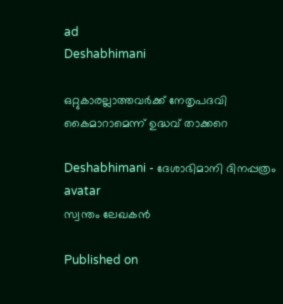ad
Deshabhimani

ഒറ്റുകാരല്ലാത്തവർക്ക്‌ നേതൃപദവി കൈമാറാമെന്ന്‌ ഉദ്ധവ്‌ താക്കറെ

Deshabhimani - ദേശാഭിമാനി ദിനപ്പത്രം
avatar
സ്വന്തം ലേഖകൻ

Published on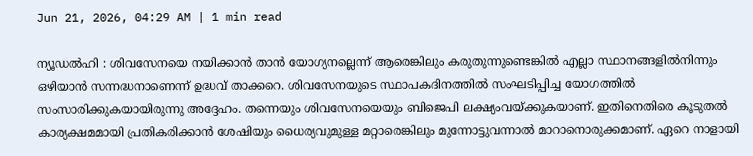Jun 21, 2026, 04:29 AM | 1 min read

ന്യൂഡൽഹി : ശിവസേനയെ നയിക്കാൻ താൻ യോഗ്യനല്ലെന്ന്‌ ആരെങ്കിലും കരുതുന്നുണ്ടെങ്കിൽ എല്ലാ സ്ഥാനങ്ങളിൽനിന്നും ഒഴിയാൻ സന്നദ്ധനാണെന്ന്‌ ഉദ്ധവ്‌ താക്കറെ. ശിവസേനയുടെ സ്ഥാപകദിനത്തിൽ സംഘടിപ്പിച്ച യോഗത്തിൽ സംസാരിക്കുകയായിരുന്നു അദ്ദേഹം. തന്നെയും ശിവസേനയെയും ബിജെപി ലക്ഷ്യംവയ്‌ക്കുകയാണ്‌. ഇതിനെതിരെ കൂടുതൽ കാര്യക്ഷമമായി പ്രതികരിക്കാൻ ശേഷിയും ധൈര്യവുമുള്ള മറ്റാരെങ്കിലും മുന്നോട്ടുവന്നാൽ മാറാനൊരുക്കമാണ്‌. ഏറെ നാളായി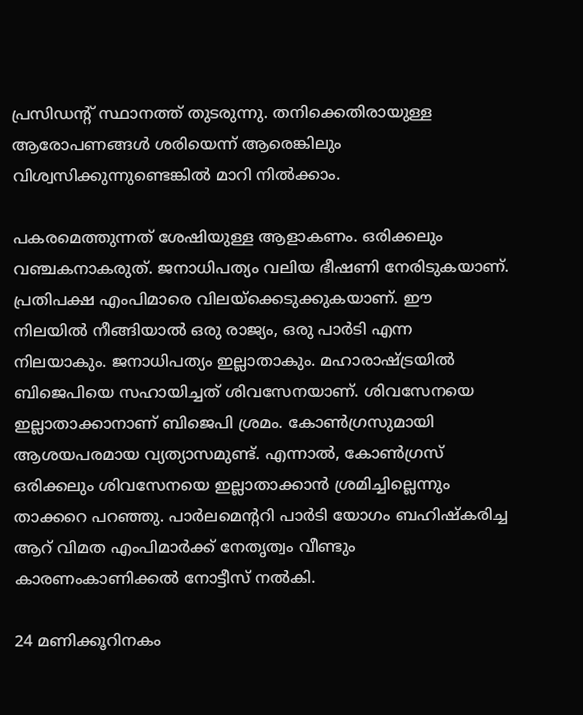പ്രസിഡന്റ്‌ സ്ഥാനത്ത്‌ തുടരുന്നു. തനിക്കെതിരായുള്ള ആരോപണങ്ങൾ ശരിയെന്ന്‌ ആരെങ്കിലും വിശ്വസിക്കുന്നുണ്ടെങ്കിൽ മാറി നിൽക്കാം.

പകരമെത്തുന്നത്‌ ശേഷിയുള്ള ആളാകണം. ഒരിക്കലും വഞ്ചകനാകരുത്‌. ജനാധിപത്യം വലിയ ഭീഷണി നേരിടുകയാണ്‌. പ്രതിപക്ഷ എംപിമാരെ വിലയ്‌ക്കെടുക്കുകയാണ്‌. ഇ‍ൗ നിലയിൽ നീങ്ങിയാൽ ഒരു രാജ്യം, ഒരു പാർടി എന്ന നിലയാകും. ജനാധിപത്യം ഇല്ലാതാകും. മഹാരാഷ്‌ട്രയിൽ ബിജെപിയെ സഹായിച്ചത്‌ ശിവസേനയാണ്‌. ശിവസേനയെ ഇല്ലാതാക്കാനാണ്‌ ബിജെപി ശ്രമം. കോൺഗ്രസുമായി ആശയപരമായ വ്യത്യാസമുണ്ട്‌. എന്നാൽ, കോൺഗ്രസ്‌ ഒരിക്കലും ശിവസേനയെ ഇല്ലാതാക്കാൻ ശ്രമിച്ചില്ലെന്നും താക്കറെ പറഞ്ഞു. പാർലമെന്ററി പാർടി യോഗം ബഹിഷ്‌കരിച്ച ആറ്‌ വിമത എംപിമാർക്ക്‌ നേതൃത്വം വീണ്ടും കാരണംകാണിക്കൽ നോട്ടീസ്‌ നൽകി.

24 മണിക്കൂറിനകം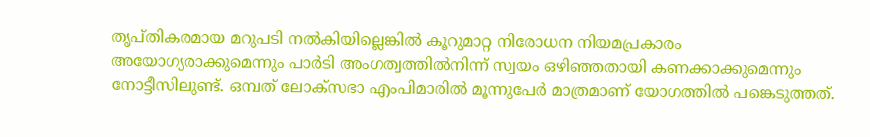തൃപ്‌തികരമായ മറുപടി നൽകിയില്ലെങ്കിൽ കൂറുമാറ്റ നിരോധന നിയമപ്രകാരം അയോഗ്യരാക്കുമെന്നും പാർടി അംഗത്വത്തിൽനിന്ന്‌ സ്വയം ഒഴിഞ്ഞതായി കണക്കാക്കുമെന്നും നോട്ടീസിലുണ്ട്‌. ഒമ്പത്‌ ലോക്‌സഭാ എംപിമാരിൽ മൂന്നുപേർ മാത്രമാണ്‌ യോഗത്തിൽ പങ്കെടുത്തത്‌.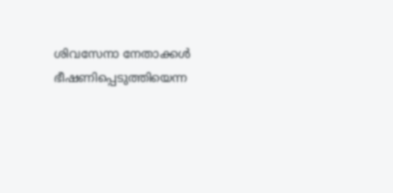ശിവസേനാ നേതാക്കൾ ഭീഷണിപ്പെടുത്തിയെന്ന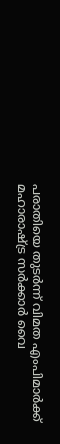പരാതിയെ തുടർന്ന്‌ വിമത എംപിമാർക്ക്‌ മഹാരാഷ്‌ട്ര സർക്കാർ വൈ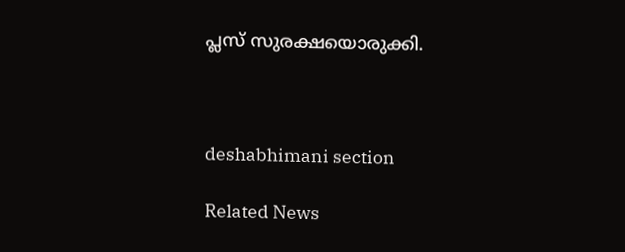പ്ലസ്‌ സുരക്ഷയൊരുക്കി.



deshabhimani section

Related News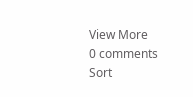View More
0 comments
Sort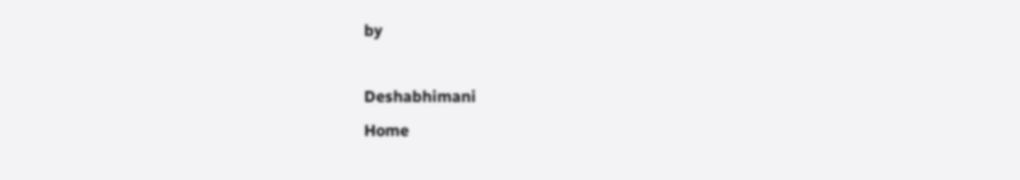by

Deshabhimani
Home